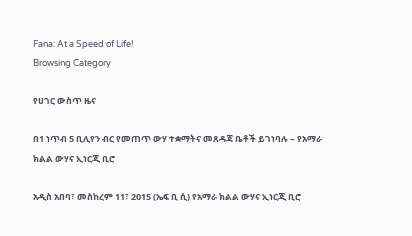Fana: At a Speed of Life!
Browsing Category

የሀገር ውስጥ ዜና

በ1 ነጥብ 5 ቢሊየን ብር የመጠጥ ውሃ ተቋማትና መጸዳጃ ቤቶች ይገነባሉ – የአማራ ክልል ውሃና ኢነርጂ ቢሮ

አዲስ አበባ፣ መስከረም 11፣ 2015 (ኤፍ ቢ ሲ) የአማራ ክልል ውሃና ኢነርጂ ቢሮ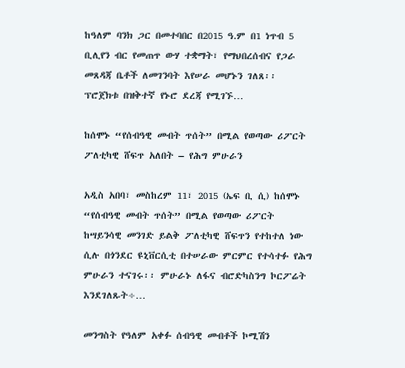ከዓለም ባንክ ጋር በመተባበር በ2015 ዓ.ም በ1 ነጥብ 5 ቢሊየን ብር የመጠጥ ውሃ ተቋማት፣ የማህበረሰብና የጋራ መጸዳጃ ቤቶች ለመገንባት እየሠራ መሆኑን ገለጸ፡፡ ፕሮጀክቱ በዝቅተኛ የኑሮ ደረጃ የሚገኙ…

ከሰሞኑ “የሰብዓዊ መብት ጥሰት” በሚል የወጣው ሪፖርት ፖለቲካዊ ሸፍጥ አለበት – የሕግ ምሁራን

አዲስ አበባ፣ መስከረም 11፣ 2015 (ኤፍ ቢ ሲ) ከሰሞኑ “የሰብዓዊ መብት ጥሰት” በሚል የወጣው ሪፖርት ከሣይንሳዊ መንገድ ይልቅ ፖለቲካዊ ሸፍጥን የተከተለ ነው ሲሉ በጎንደር ዩኒቨርሲቲ በተሠራው ምርምር የተሳተፉ የሕግ ምሁራን ተናገሩ፡፡ ምሁራኑ ለፋና ብሮድካስንግ ኮርፖሬት እንደገለጹት÷…

መንግስት የዓለም አቀፉ ሰብዓዊ መብቶች ኮሚሽን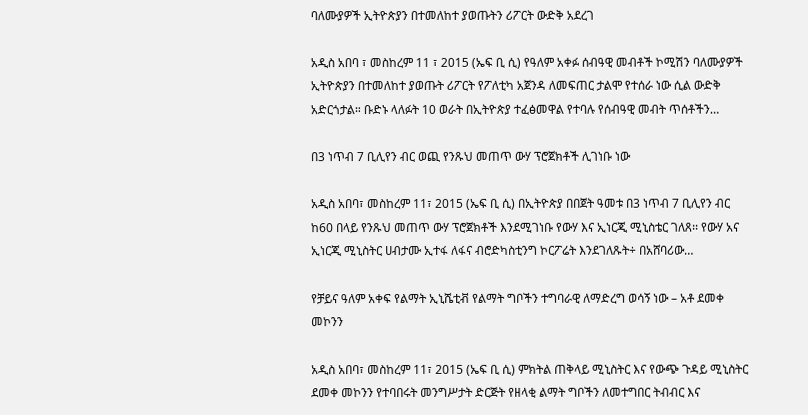ባለሙያዎች ኢትዮጵያን በተመለከተ ያወጡትን ሪፖርት ውድቅ አደረገ

አዲስ አበባ ፣ መስከረም 11 ፣ 2015 (ኤፍ ቢ ሲ) የዓለም አቀፉ ሰብዓዊ መብቶች ኮሚሽን ባለሙያዎች ኢትዮጵያን በተመለከተ ያወጡት ሪፖርት የፖለቲካ አጀንዳ ለመፍጠር ታልሞ የተሰራ ነው ሲል ውድቅ አድርጎታል። ቡድኑ ላለፉት 10 ወራት በኢትዮጵያ ተፈፅመዋል የተባሉ የሰብዓዊ መብት ጥሰቶችን…

በ3 ነጥብ 7 ቢሊየን ብር ወጪ የንጹህ መጠጥ ውሃ ፕሮጀክቶች ሊገነቡ ነው

አዲስ አበባ፣ መስከረም 11፣ 2015 (ኤፍ ቢ ሲ) በኢትዮጵያ በበጀት ዓመቱ በ3 ነጥብ 7 ቢሊየን ብር ከ60 በላይ የንጹህ መጠጥ ውሃ ፕሮጀክቶች እንደሚገነቡ የውሃ እና ኢነርጂ ሚኒስቴር ገለጸ፡፡ የውሃ አና ኢነርጂ ሚኒስትር ሀብታሙ ኢተፋ ለፋና ብሮድካስቲንግ ኮርፖሬት እንደገለጹት÷ በአሸባሪው…

የቻይና ዓለም አቀፍ የልማት ኢኒሼቲቭ የልማት ግቦችን ተግባራዊ ለማድረግ ወሳኝ ነው – አቶ ደመቀ መኮንን

አዲስ አበባ፣ መስከረም 11፣ 2015 (ኤፍ ቢ ሲ) ምክትል ጠቅላይ ሚኒስትር እና የውጭ ጉዳይ ሚኒስትር ደመቀ መኮንን የተባበሩት መንግሥታት ድርጅት የዘላቂ ልማት ግቦችን ለመተግበር ትብብር እና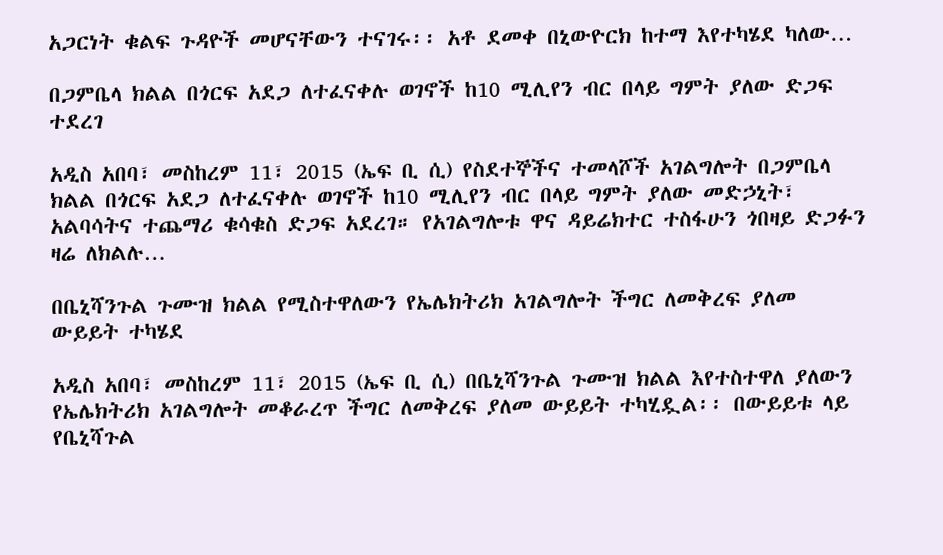አጋርነት ቁልፍ ጉዳዮች መሆናቸውን ተናገሩ፡፡ አቶ ደመቀ በኒውዮርክ ከተማ እየተካሄደ ካለው…

በጋምቤላ ክልል በጎርፍ አደጋ ለተፈናቀሉ ወገኖች ከ10 ሚሊየን ብር በላይ ግምት ያለው ድጋፍ ተደረገ

አዲስ አበባ፣ መስከረም 11፣ 2015 (ኤፍ ቢ ሲ) የስደተኞችና ተመላሾች አገልግሎት በጋምቤላ ክልል በጎርፍ አደጋ ለተፈናቀሉ ወገኖች ከ10 ሚሊየን ብር በላይ ግምት ያለው መድኃኒት፣ አልባሳትና ተጨማሪ ቁሳቁስ ድጋፍ አደረገ። የአገልግሎቱ ዋና ዳይሬክተር ተስፋሁን ጎበዛይ ድጋፉን ዛሬ ለክልሉ…

በቤኒሻንጉል ጉሙዝ ክልል የሚስተዋለውን የኤሌክትሪክ አገልግሎት ችግር ለመቅረፍ ያለመ ውይይት ተካሄደ

አዲስ አበባ፣ መስከረም 11፣ 2015 (ኤፍ ቢ ሲ) በቤኒሻንጉል ጉሙዝ ክልል እየተስተዋለ ያለውን የኤሌክትሪክ አገልግሎት መቆራረጥ ችግር ለመቅረፍ ያለመ ውይይት ተካሂዷል፡፡ በውይይቱ ላይ የቤኒሻጉል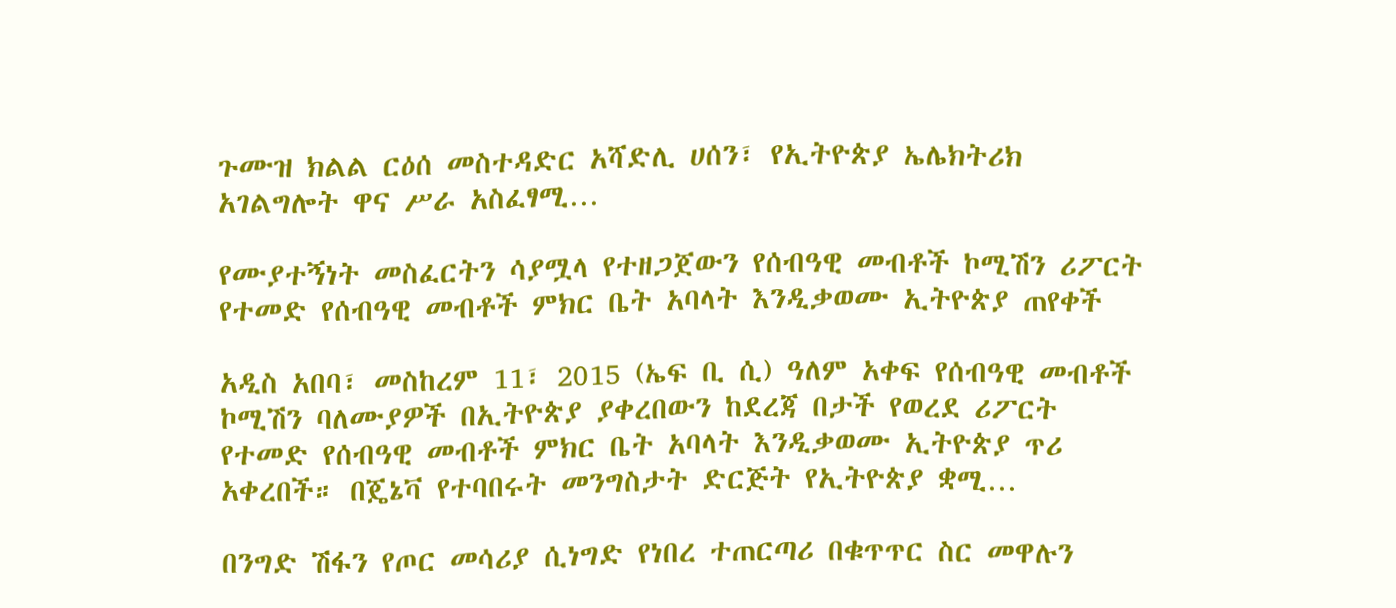ጉሙዝ ክልል ርዕሰ መስተዳድር አሻድሊ ሀሰን፣ የኢትዮጵያ ኤሌክትሪክ አገልግሎት ዋና ሥራ አስፈፃሚ…

የሙያተኝነት መስፈርትን ሳያሟላ የተዘጋጀውን የሰብዓዊ መብቶች ኮሚሽን ሪፖርት የተመድ የሰብዓዊ መብቶች ምክር ቤት አባላት እንዲቃወሙ ኢትዮጵያ ጠየቀች

አዲስ አበባ፣ መስከረም 11፣ 2015 (ኤፍ ቢ ሲ) ዓለም አቀፍ የሰብዓዊ መብቶች ኮሚሽን ባለሙያዎች በኢትዮጵያ ያቀረበውን ከደረጃ በታች የወረደ ሪፖርት የተመድ የሰብዓዊ መብቶች ምክር ቤት አባላት እንዲቃወሙ ኢትዮጵያ ጥሪ አቀረበች። በጄኔቫ የተባበሩት መንግስታት ድርጅት የኢትዮጵያ ቋሚ…

በንግድ ሽፋን የጦር መሳሪያ ሲነግድ የነበረ ተጠርጣሪ በቁጥጥር ስር መዋሉን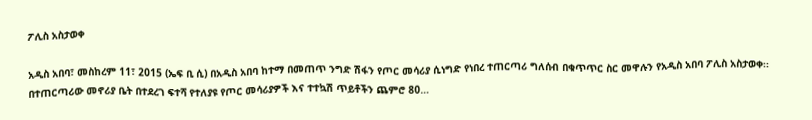ፖሊስ አስታወቀ

አዲስ አበባ፣ መስከረም 11፣ 2015 (ኤፍ ቢ ሲ) በአዲስ አበባ ከተማ በመጠጥ ንግድ ሽፋን የጦር መሳሪያ ሲነግድ የነበረ ተጠርጣሪ ግለሰብ በቁጥጥር ስር መዋሉን የአዲስ አበባ ፖሊስ አስታወቀ፡፡ በተጠርጣሪው መኖሪያ ቤት በተደረገ ፍተሻ የተለያዩ የጦር መሳሪያዎች እና ተተኳሽ ጥይቶችን ጨምሮ 80…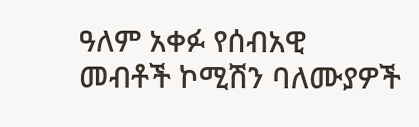ዓለም አቀፉ የሰብአዊ መብቶች ኮሚሽን ባለሙያዎች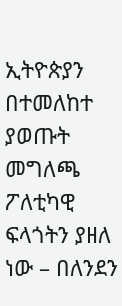ኢትዮጵያን በተመለከተ ያወጡት መግለጫ ፖለቲካዊ ፍላጎትን ያዘለ ነው – በለንደን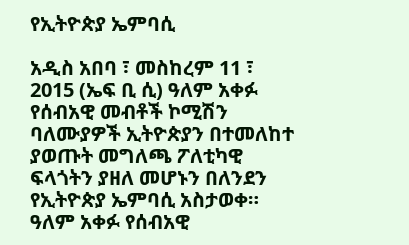የኢትዮጵያ ኤምባሲ

አዲስ አበባ ፣ መስከረም 11 ፣ 2015 (ኤፍ ቢ ሲ) ዓለም አቀፉ የሰብአዊ መብቶች ኮሚሽን ባለሙያዎች ኢትዮጵያን በተመለከተ ያወጡት መግለጫ ፖለቲካዊ ፍላጎትን ያዘለ መሆኑን በለንደን የኢትዮጵያ ኤምባሲ አስታወቀ። ዓለም አቀፉ የሰብአዊ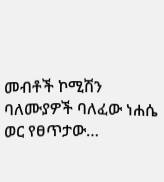መብቶች ኮሚሽን ባለሙያዎች ባለፈው ነሐሴ ወር የፀጥታው…